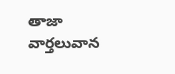తాజా వార్తలువాన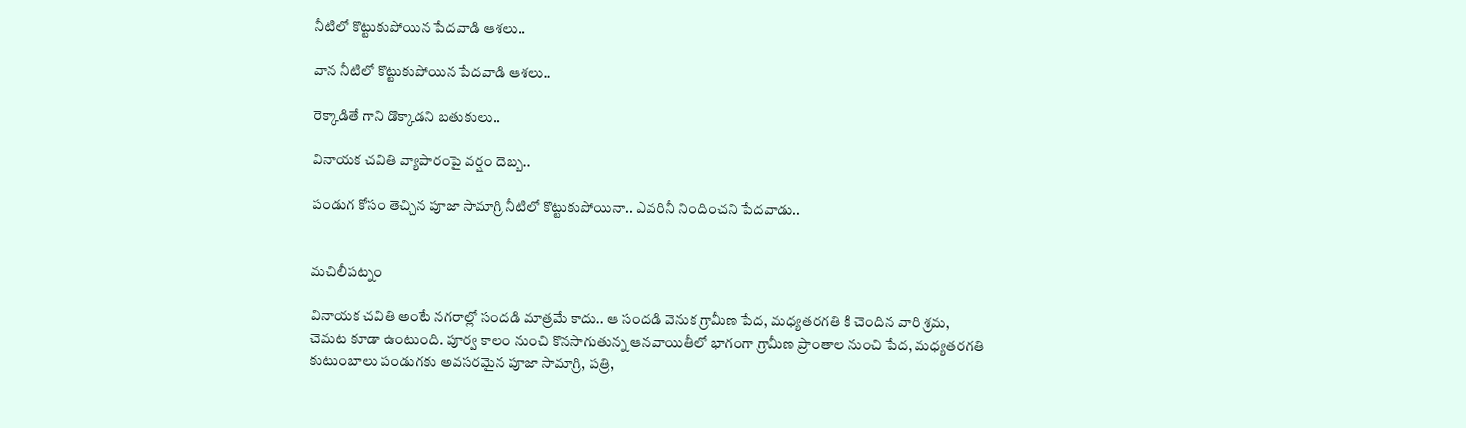నీటిలో కొట్టుకుపోయిన పేదవాడి ఆశలు..

వాన నీటిలో కొట్టుకుపోయిన పేదవాడి ఆశలు..

రెక్కాడితే గాని డొక్కాడని బతుకులు..

వినాయక చవితి వ్యాపారంపై వర్షం దెబ్బ..

పండుగ కోసం తెచ్చిన పూజా సామాగ్రి నీటిలో కొట్టుకుపోయినా.. ఎవరినీ నిందించని పేదవాడు..


మచిలీపట్నం

వినాయక చవితి అంటే నగరాల్లో సందడి మాత్రమే కాదు.. ఆ సందడి వెనుక గ్రామీణ పేద, మధ్యతరగతి కి చెందిన వారి శ్రమ, చెమట కూడా ఉంటుంది. పూర్వ కాలం నుంచి కొనసాగుతున్న ఆనవాయితీలో భాగంగా గ్రామీణ ప్రాంతాల నుంచి పేద, మధ్యతరగతి కుటుంబాలు పండుగకు అవసరమైన పూజా సామాగ్రి, పత్రి,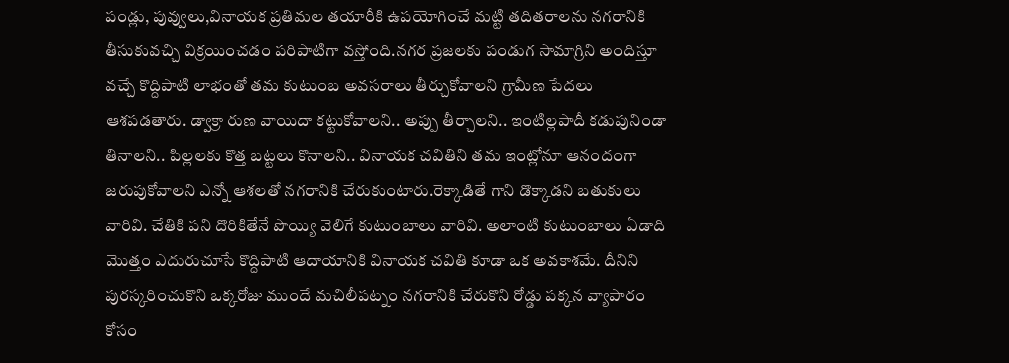పండ్లు, పువ్వులు,వినాయక ప్రతిమల తయారీకి ఉపయోగించే మట్టి తదితరాలను నగరానికి తీసుకువచ్చి విక్రయించడం పరిపాటిగా వస్తోంది.నగర ప్రజలకు పండుగ సామాగ్రిని అందిస్తూ వచ్చే కొద్దిపాటి లాభంతో తమ కుటుంబ అవసరాలు తీర్చుకోవాలని గ్రామీణ పేదలు ఆశపడతారు. డ్వాక్రా రుణ వాయిదా కట్టుకోవాలని.. అప్పు తీర్చాలని.. ఇంటిల్లపాదీ కడుపునిండా తినాలని.. పిల్లలకు కొత్త బట్టలు కొనాలని.. వినాయక చవితిని తమ ఇంట్లోనూ ఆనందంగా జరుపుకోవాలని ఎన్నో ఆశలతో నగరానికి చేరుకుంటారు.రెక్కాడితే గాని డొక్కాడని బతుకులు వారివి. చేతికి పని దొరికితేనే పొయ్యి వెలిగే కుటుంబాలు వారివి. అలాంటి కుటుంబాలు ఏడాది మొత్తం ఎదురుచూసే కొద్దిపాటి ఆదాయానికి వినాయక చవితి కూడా ఒక అవకాశమే. దీనిని పురస్కరించుకొని ఒక్కరోజు ముందే మచిలీపట్నం నగరానికి చేరుకొని రోడ్డు పక్కన వ్యాపారం కోసం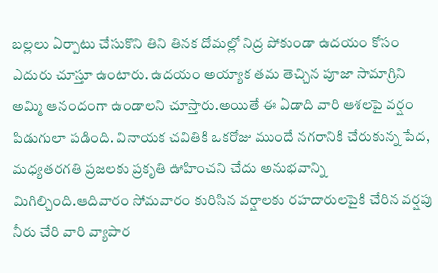బల్లలు ఏర్పాటు చేసుకొని తిని తినక దోమల్లో నిద్ర పోకుండా ఉదయం కోసం ఎదురు చూస్తూ ఉంటారు. ఉదయం అయ్యాక తమ తెచ్చిన పూజా సామాగ్రిని అమ్మి ఆనందంగా ఉండాలని చూస్తారు.అయితే ఈ ఏడాది వారి ఆశలపై వర్షం పిడుగులా పడింది. వినాయక చవితికి ఒకరోజు ముందే నగరానికి చేరుకున్న పేద, మధ్యతరగతి ప్రజలకు ప్రకృతి ఊహించని చేదు అనుభవాన్ని మిగిల్చింది.ఆదివారం సోమవారం కురిసిన వర్షాలకు రహదారులపైకి చేరిన వర్షపు నీరు చేరి వారి వ్యాపార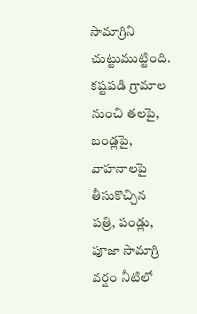సామాగ్రిని చుట్టుముట్టింది. కష్టపడి గ్రామాల నుంచి తలపై, బండ్లపై, వాహనాలపై తీసుకొచ్చిన పత్రి, పండ్లు, పూజా సామాగ్రి వర్షం నీటిలో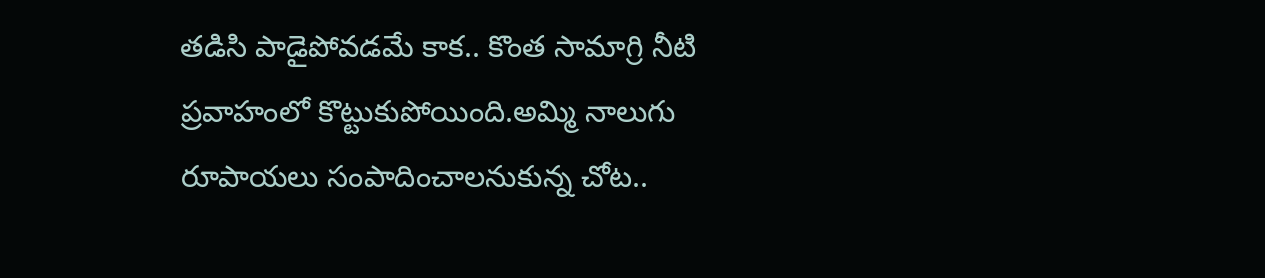తడిసి పాడైపోవడమే కాక.. కొంత సామాగ్రి నీటి ప్రవాహంలో కొట్టుకుపోయింది.అమ్మి నాలుగు రూపాయలు సంపాదించాలనుకున్న చోట..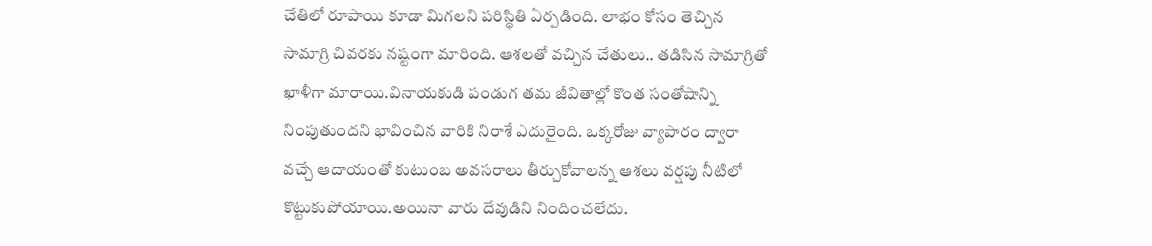చేతిలో రూపాయి కూడా మిగలని పరిస్థితి ఏర్పడింది. లాభం కోసం తెచ్చిన సామాగ్రి చివరకు నష్టంగా మారింది. ఆశలతో వచ్చిన చేతులు.. తడిసిన సామాగ్రితో ఖాళీగా మారాయి.వినాయకుడి పండుగ తమ జీవితాల్లో కొంత సంతోషాన్ని నింపుతుందని భావించిన వారికి నిరాశే ఎదురైంది. ఒక్కరోజు వ్యాపారం ద్వారా వచ్చే ఆదాయంతో కుటుంబ అవసరాలు తీర్చుకోవాలన్న ఆశలు వర్షపు నీటిలో కొట్టుకుపోయాయి.అయినా వారు దేవుడిని నిందించలేదు.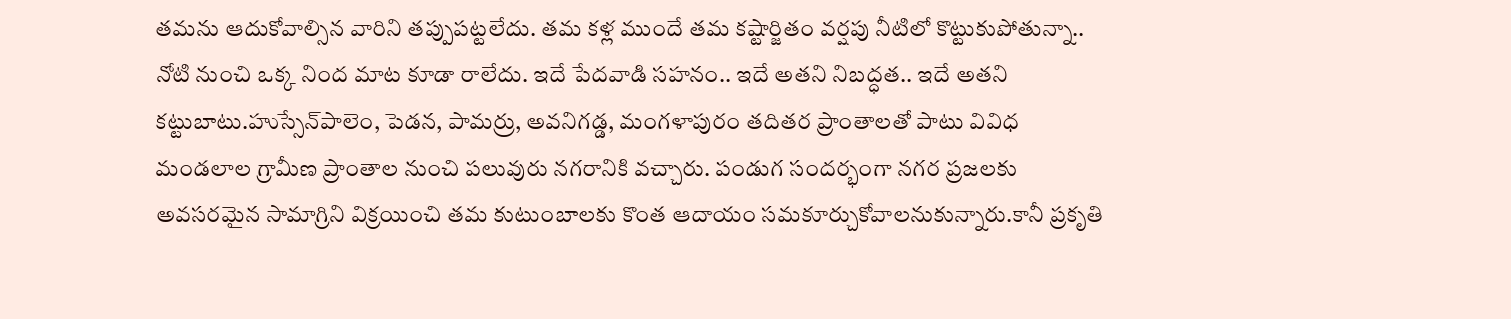తమను ఆదుకోవాల్సిన వారిని తప్పుపట్టలేదు. తమ కళ్ల ముందే తమ కష్టార్జితం వర్షపు నీటిలో కొట్టుకుపోతున్నా.. నోటి నుంచి ఒక్క నింద మాట కూడా రాలేదు. ఇదే పేదవాడి సహనం.. ఇదే అతని నిబద్ధత.. ఇదే అతని కట్టుబాటు.హుస్సేన్‌పాలెం, పెడన, పామర్రు, అవనిగడ్డ, మంగళాపురం తదితర ప్రాంతాలతో పాటు వివిధ మండలాల గ్రామీణ ప్రాంతాల నుంచి పలువురు నగరానికి వచ్చారు. పండుగ సందర్భంగా నగర ప్రజలకు అవసరమైన సామాగ్రిని విక్రయించి తమ కుటుంబాలకు కొంత ఆదాయం సమకూర్చుకోవాలనుకున్నారు.కానీ ప్రకృతి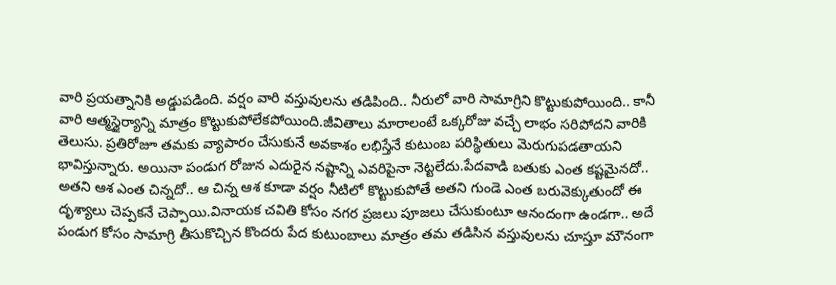వారి ప్రయత్నానికి అడ్డుపడింది. వర్షం వారి వస్తువులను తడిపింది.. నీరులో వారి సామాగ్రిని కొట్టుకుపోయింది.. కానీ వారి ఆత్మస్థైర్యాన్ని మాత్రం కొట్టుకుపోలేకపోయింది.జీవితాలు మారాలంటే ఒక్కరోజు వచ్చే లాభం సరిపోదని వారికి తెలుసు. ప్రతిరోజూ తమకు వ్యాపారం చేసుకునే అవకాశం లభిస్తేనే కుటుంబ పరిస్థితులు మెరుగుపడతాయని భావిస్తున్నారు. అయినా పండుగ రోజున ఎదురైన నష్టాన్ని ఎవరిపైనా నెట్టలేదు.పేదవాడి బతుకు ఎంత కష్టమైనదో.. అతని ఆశ ఎంత చిన్నదో.. ఆ చిన్న ఆశ కూడా వర్షం నీటిలో కొట్టుకుపోతే అతని గుండె ఎంత బరువెక్కుతుందో ఈ దృశ్యాలు చెప్పకనే చెప్పాయి.వినాయక చవితి కోసం నగర ప్రజలు పూజలు చేసుకుంటూ ఆనందంగా ఉండగా.. అదే పండుగ కోసం సామాగ్రి తీసుకొచ్చిన కొందరు పేద కుటుంబాలు మాత్రం తమ తడిసిన వస్తువులను చూస్తూ మౌనంగా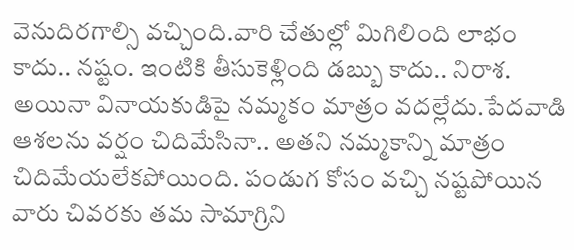వెనుదిరగాల్సి వచ్చింది.వారి చేతుల్లో మిగిలింది లాభం కాదు.. నష్టం. ఇంటికి తీసుకెళ్లింది డబ్బు కాదు.. నిరాశ. అయినా వినాయకుడిపై నమ్మకం మాత్రం వదల్లేదు.పేదవాడి ఆశలను వర్షం చిదిమేసినా.. అతని నమ్మకాన్ని మాత్రం చిదిమేయలేకపోయింది. పండుగ కోసం వచ్చి నష్టపోయిన వారు చివరకు తమ సామాగ్రిని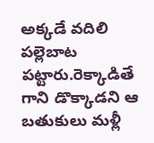అక్కడే వదిలి పల్లెబాట పట్టారు.రెక్కాడితే గాని డొక్కాడని ఆ బతుకులు మళ్లీ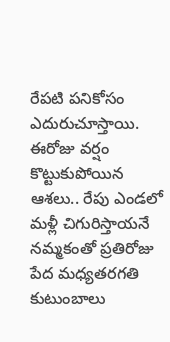రేపటి పనికోసం ఎదురుచూస్తాయి. ఈరోజు వర్షం కొట్టుకుపోయిన ఆశలు.. రేపు ఎండలో మళ్లీ చిగురిస్తాయనే నమ్మకంతో ప్రతిరోజు పేద మధ్యతరగతి కుటుంబాలు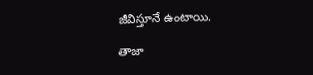జీవిస్తూనే ఉంటాయి.

తాజా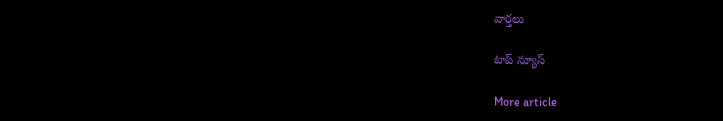వార్తలు

టాప్ న్యూస్

More article